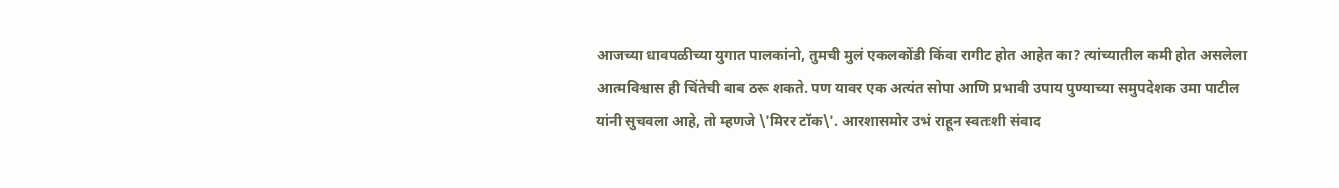आजच्या धावपळीच्या युगात पालकांनो, तुमची मुलं एकलकोंडी किंवा रागीट होत आहेत का? त्यांच्यातील कमी होत असलेला आत्मविश्वास ही चिंतेची बाब ठरू शकते. पण यावर एक अत्यंत सोपा आणि प्रभावी उपाय पुण्याच्या समुपदेशक उमा पाटील यांनी सुचवला आहे, तो म्हणजे \'मिरर टॉक\'. आरशासमोर उभं राहून स्वतःशी संवाद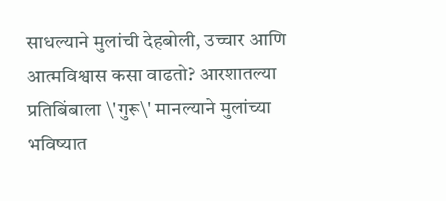साधल्याने मुलांची देहबोली, उच्चार आणि आत्मविश्वास कसा वाढतो? आरशातल्या प्रतिबिंबाला \'गुरू\' मानल्याने मुलांच्या भविष्यात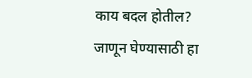काय बदल होतील? जाणून घेण्यासाठी हा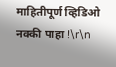माहितीपूर्ण व्हिडिओ नक्की पाहा !\r\n